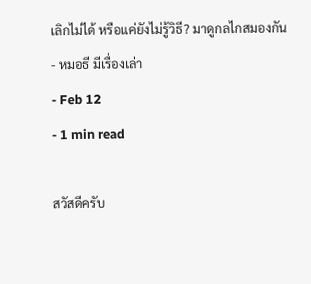เลิกไม่ได้ หรือแค่ยังไม่รู้วิธี? มาดูกลไกสมองกัน
- หมอธี มีเรื่องเล่า
- Feb 12
- 1 min read

สวัสดีครับ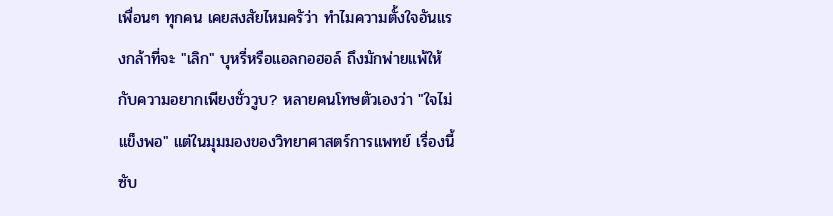เพื่อนๆ ทุกคน เคยสงสัยไหมครัว่า ทำไมความตั้งใจอันแรงกล้าที่จะ "เลิก" บุหรี่หรือแอลกอฮอล์ ถึงมักพ่ายแพ้ให้กับความอยากเพียงชั่ววูบ? หลายคนโทษตัวเองว่า "ใจไม่แข็งพอ" แต่ในมุมมองของวิทยาศาสตร์การแพทย์ เรื่องนี้ซับ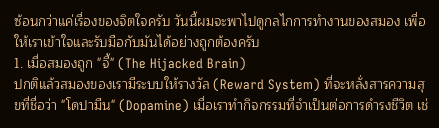ซ้อนกว่าแค่เรื่องของจิตใจครับ วันนี้ผมจะพาไปดูกลไกการทำงานของสมอง เพื่อให้เราเข้าใจและรับมือกับมันได้อย่างถูกต้องครับ
1. เมื่อสมองถูก "จี้" (The Hijacked Brain)
ปกติแล้วสมองของเรามีระบบให้รางวัล (Reward System) ที่จะหลั่งสารความสุขที่ชื่อว่า "โดปามีน" (Dopamine) เมื่อเราทำกิจกรรมที่จำเป็นต่อการดำรงชีวิต เช่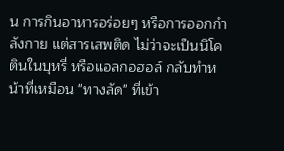น การกินอาหารอร่อยๆ หรือการออกกำลังกาย แต่สารเสพติด ไม่ว่าจะเป็นนิโคตินในบุหรี่ หรือแอลกอฮอล์ กลับทำหน้าที่เหมือน "ทางลัด" ที่เข้า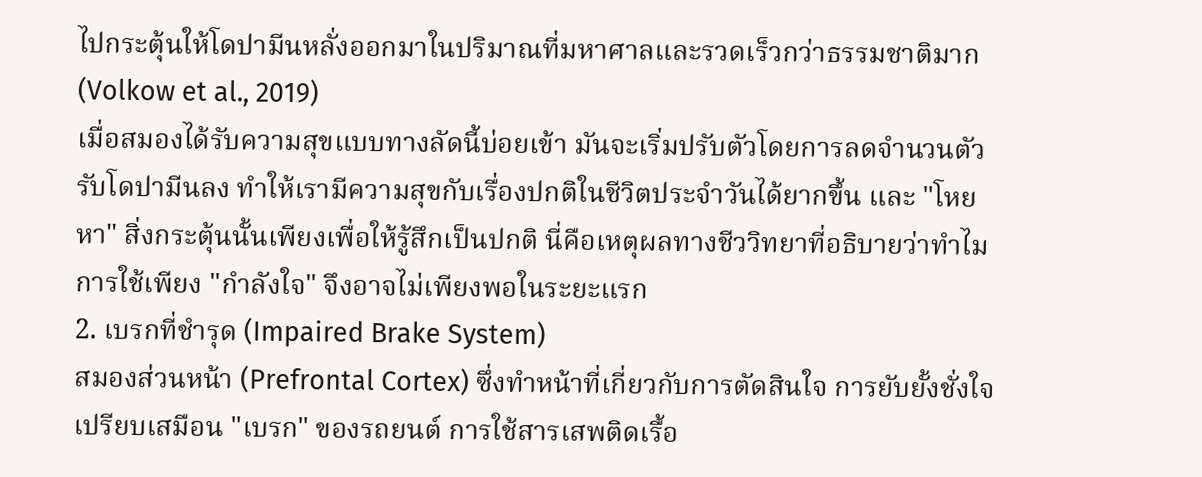ไปกระตุ้นให้โดปามีนหลั่งออกมาในปริมาณที่มหาศาลและรวดเร็วกว่าธรรมชาติมาก (Volkow et al., 2019)
เมื่อสมองได้รับความสุขแบบทางลัดนี้บ่อยเข้า มันจะเริ่มปรับตัวโดยการลดจำนวนตัวรับโดปามีนลง ทำให้เรามีความสุขกับเรื่องปกติในชีวิตประจำวันได้ยากขึ้น และ "โหยหา" สิ่งกระตุ้นนั้นเพียงเพื่อให้รู้สึกเป็นปกติ นี่คือเหตุผลทางชีววิทยาที่อธิบายว่าทำไมการใช้เพียง "กำลังใจ" จึงอาจไม่เพียงพอในระยะแรก
2. เบรกที่ชำรุด (Impaired Brake System)
สมองส่วนหน้า (Prefrontal Cortex) ซึ่งทำหน้าที่เกี่ยวกับการตัดสินใจ การยับยั้งชั่งใจ เปรียบเสมือน "เบรก" ของรถยนต์ การใช้สารเสพติดเรื้อ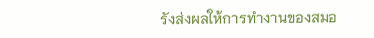รังส่งผลให้การทำงานของสมอ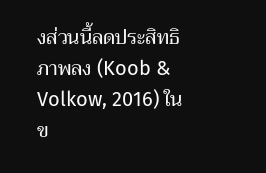งส่วนนี้ลดประสิทธิภาพลง (Koob & Volkow, 2016) ในข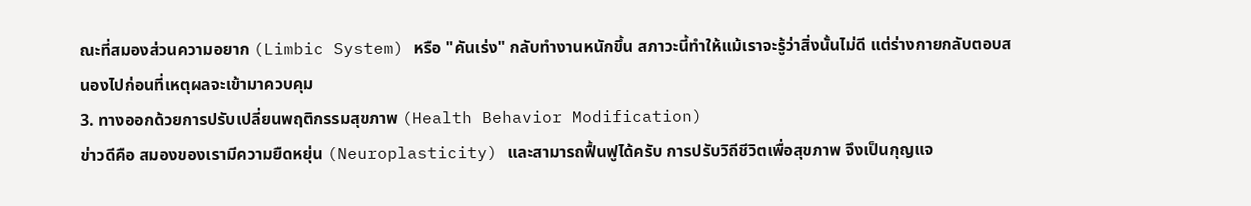ณะที่สมองส่วนความอยาก (Limbic System) หรือ "คันเร่ง" กลับทำงานหนักขึ้น สภาวะนี้ทำให้แม้เราจะรู้ว่าสิ่งนั้นไม่ดี แต่ร่างกายกลับตอบสนองไปก่อนที่เหตุผลจะเข้ามาควบคุม
3. ทางออกด้วยการปรับเปลี่ยนพฤติกรรมสุขภาพ (Health Behavior Modification)
ข่าวดีคือ สมองของเรามีความยืดหยุ่น (Neuroplasticity) และสามารถฟื้นฟูได้ครับ การปรับวิถีชีวิตเพื่อสุขภาพ จึงเป็นกุญแจ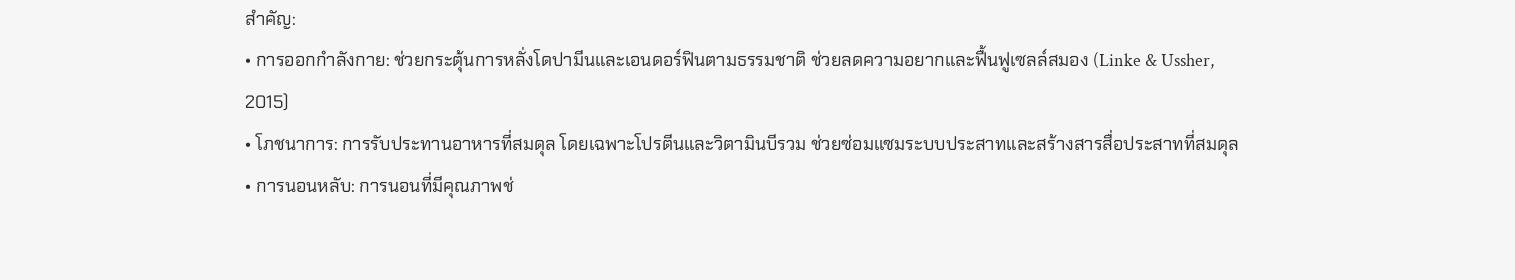สำคัญ:
• การออกกำลังกาย: ช่วยกระตุ้นการหลั่งโดปามีนและเอนดอร์ฟินตามธรรมชาติ ช่วยลดความอยากและฟื้นฟูเซลล์สมอง (Linke & Ussher, 2015)
• โภชนาการ: การรับประทานอาหารที่สมดุล โดยเฉพาะโปรตีนและวิตามินบีรวม ช่วยซ่อมแซมระบบประสาทและสร้างสารสื่อประสาทที่สมดุล
• การนอนหลับ: การนอนที่มีคุณภาพช่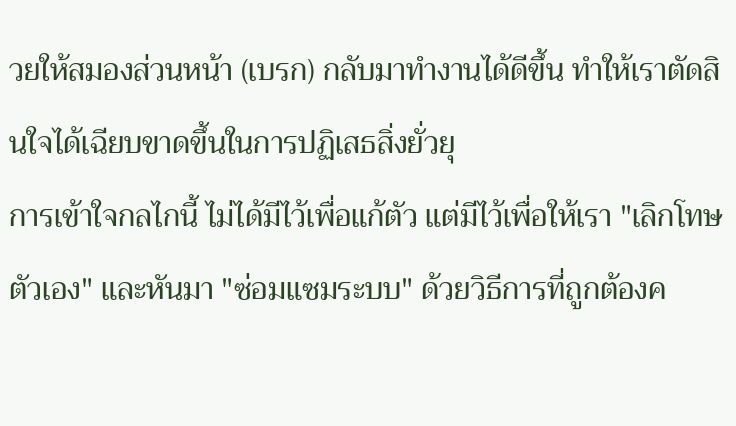วยให้สมองส่วนหน้า (เบรก) กลับมาทำงานได้ดีขึ้น ทำให้เราตัดสินใจได้เฉียบขาดขึ้นในการปฏิเสธสิ่งยั่วยุ
การเข้าใจกลไกนี้ ไม่ได้มีไว้เพื่อแก้ตัว แต่มีไว้เพื่อให้เรา "เลิกโทษตัวเอง" และหันมา "ซ่อมแซมระบบ" ด้วยวิธีการที่ถูกต้องค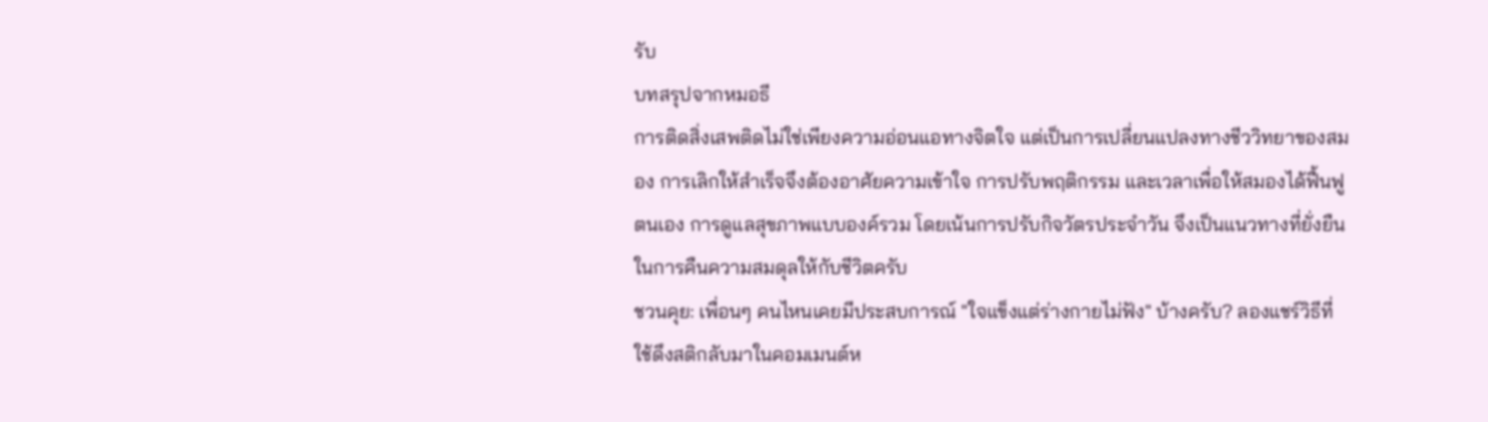รับ
บทสรุปจากหมอธี
การติดสิ่งเสพติดไม่ใช่เพียงความอ่อนแอทางจิตใจ แต่เป็นการเปลี่ยนแปลงทางชีววิทยาของสมอง การเลิกให้สำเร็จจึงต้องอาศัยความเข้าใจ การปรับพฤติกรรม และเวลาเพื่อให้สมองได้ฟื้นฟูตนเอง การดูแลสุขภาพแบบองค์รวม โดยเน้นการปรับกิจวัตรประจำวัน จึงเป็นแนวทางที่ยั่งยืนในการคืนความสมดุลให้กับชีวิตครับ
ชวนคุย: เพื่อนๆ คนไหนเคยมีประสบการณ์ "ใจแข็งแต่ร่างกายไม่ฟัง" บ้างครับ? ลองแชร์วิธีที่ใช้ดึงสติกลับมาในคอมเมนต์ห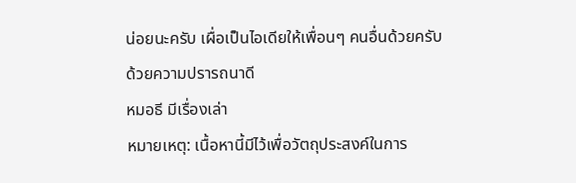น่อยนะครับ เผื่อเป็นไอเดียให้เพื่อนๆ คนอื่นด้วยครับ
ด้วยความปรารถนาดี
หมอธี มีเรื่องเล่า
หมายเหตุ: เนื้อหานี้มีไว้เพื่อวัตถุประสงค์ในการ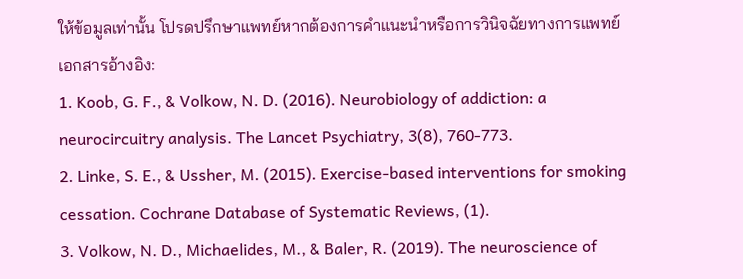ให้ข้อมูลเท่านั้น โปรดปรึกษาแพทย์หากต้องการคำแนะนำหรือการวินิจฉัยทางการแพทย์
เอกสารอ้างอิง:
1. Koob, G. F., & Volkow, N. D. (2016). Neurobiology of addiction: a neurocircuitry analysis. The Lancet Psychiatry, 3(8), 760-773.
2. Linke, S. E., & Ussher, M. (2015). Exercise-based interventions for smoking cessation. Cochrane Database of Systematic Reviews, (1).
3. Volkow, N. D., Michaelides, M., & Baler, R. (2019). The neuroscience of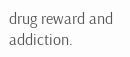drug reward and addiction.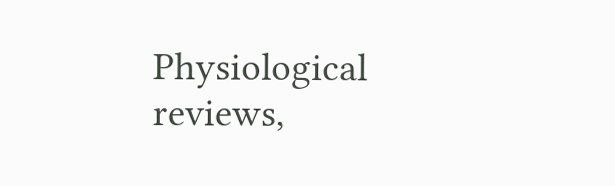Physiological reviews,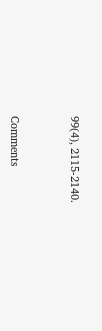99(4), 2115-2140.



Comments